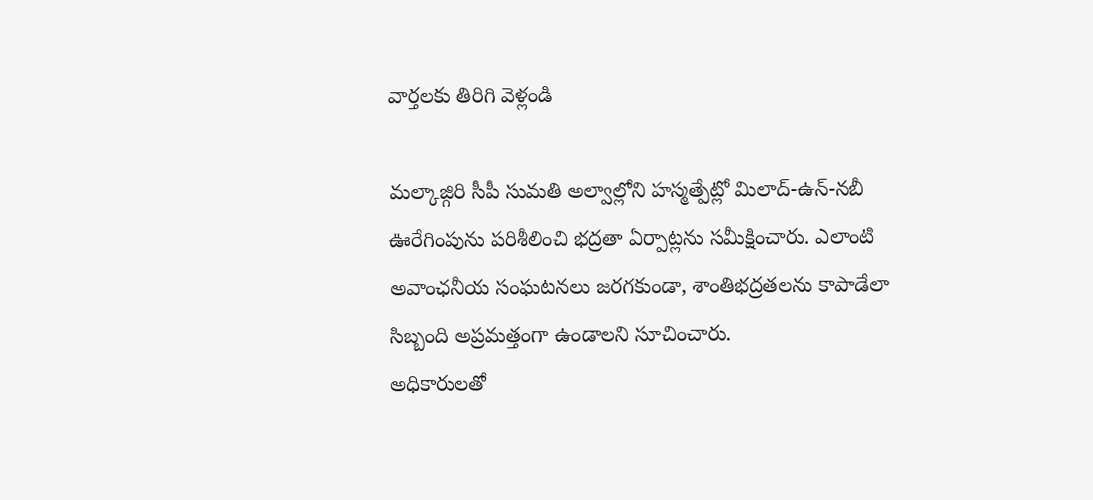వార్తలకు తిరిగి వెళ్లండి

మల్కాజ్గిరి సీపీ సుమతి అల్వాల్లోని హస్మత్పేట్లో మిలాద్-ఉన్-నబీ ఊరేగింపును పరిశీలించి భద్రతా ఏర్పాట్లను సమీక్షించారు. ఎలాంటి అవాంఛనీయ సంఘటనలు జరగకుండా, శాంతిభద్రతలను కాపాడేలా సిబ్బంది అప్రమత్తంగా ఉండాలని సూచించారు.
అధికారులతో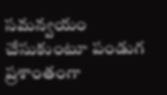సమన్వయం చేసుకుంటూ పండుగ ప్రశాంతంగా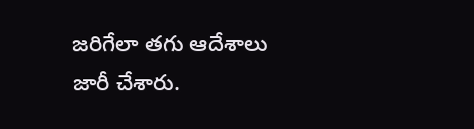జరిగేలా తగు ఆదేశాలు జారీ చేశారు.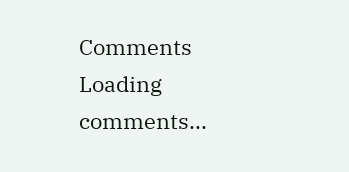Comments
Loading comments...